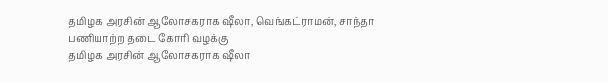தமிழக அரசின் ஆலோசகராக ஷீலா, வெங்கட்ராமன், சாந்தா பணியாற்ற தடை கோரி வழக்கு
தமிழக அரசின் ஆலோசகராக ஷீலா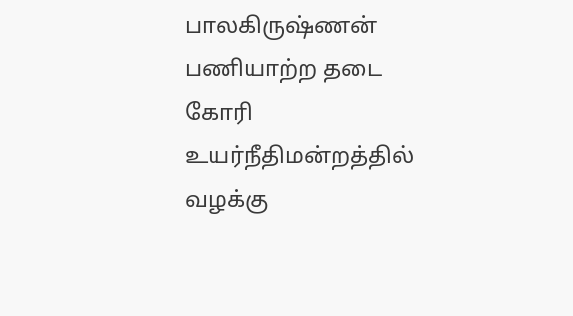பாலகிருஷ்ணன் பணியாற்ற தடை கோரி உயர்நீதிமன்றத்தில் வழக்கு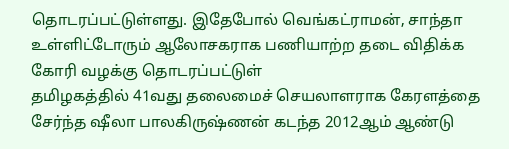தொடரப்பட்டுள்ளது. இதேபோல் வெங்கட்ராமன், சாந்தா உள்ளிட்டோரும் ஆலோசகராக பணியாற்ற தடை விதிக்க கோரி வழக்கு தொடரப்பட்டுள்
தமிழகத்தில் 41வது தலைமைச் செயலாளராக கேரளத்தை சேர்ந்த ஷீலா பாலகிருஷ்ணன் கடந்த 2012ஆம் ஆண்டு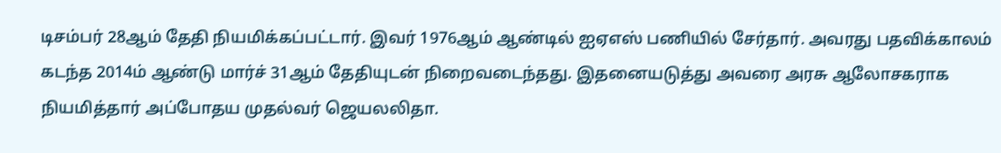டிசம்பர் 28ஆம் தேதி நியமிக்கப்பட்டார். இவர் 1976ஆம் ஆண்டில் ஐஏஎஸ் பணியில் சேர்தார். அவரது பதவிக்காலம் கடந்த 2014ம் ஆண்டு மார்ச் 31ஆம் தேதியுடன் நிறைவடைந்தது. இதனையடுத்து அவரை அரசு ஆலோசகராக நியமித்தார் அப்போதய முதல்வர் ஜெயலலிதா.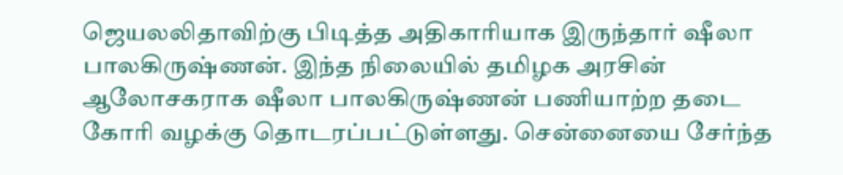ஜெயலலிதாவிற்கு பிடித்த அதிகாரியாக இருந்தார் ஷீலா பாலகிருஷ்ணன். இந்த நிலையில் தமிழக அரசின் ஆலோசகராக ஷீலா பாலகிருஷ்ணன் பணியாற்ற தடை கோரி வழக்கு தொடரப்பட்டுள்ளது. சென்னையை சேர்ந்த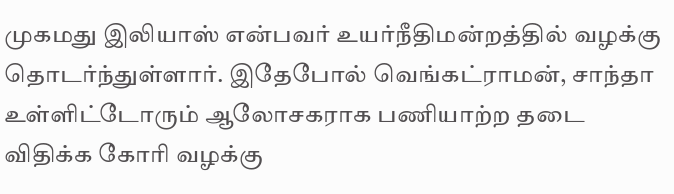முகமது இலியாஸ் என்பவர் உயர்நீதிமன்றத்தில் வழக்கு தொடர்ந்துள்ளார். இதேபோல் வெங்கட்ராமன், சாந்தா உள்ளிட்டோரும் ஆலோசகராக பணியாற்ற தடை விதிக்க கோரி வழக்கு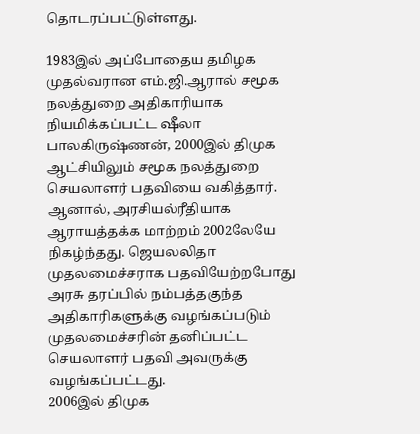தொடரப்பட்டுள்ளது.

1983இல் அப்போதைய தமிழக முதல்வரான எம்.ஜி.ஆரால் சமூக நலத்துறை அதிகாரியாக நியமிக்கப்பட்ட ஷீலா பாலகிருஷ்ணன், 2000இல் திமுக ஆட்சியிலும் சமூக நலத்துறை செயலாளர் பதவியை வகித்தார்.
ஆனால், அரசியல்ரீதியாக ஆராயத்தக்க மாற்றம் 2002லேயே நிகழ்ந்தது. ஜெயலலிதா முதலமைச்சராக பதவியேற்றபோது அரசு தரப்பில் நம்பத்தகுந்த அதிகாரிகளுக்கு வழங்கப்படும் முதலமைச்சரின் தனிப்பட்ட செயலாளர் பதவி அவருக்கு வழங்கப்பட்டது.
2006இல் திமுக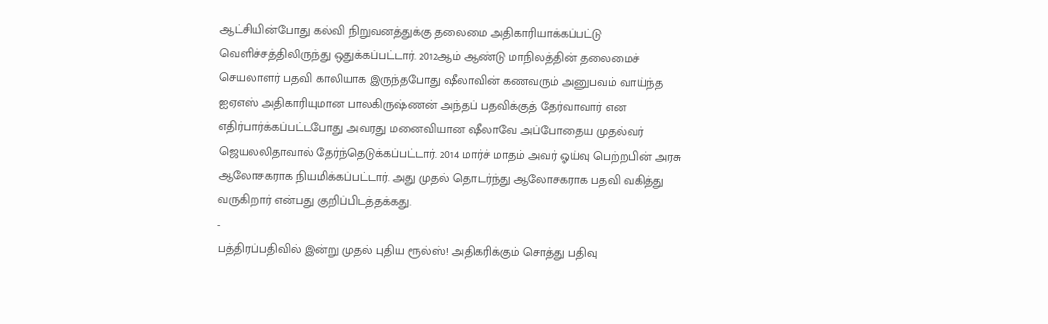ஆட்சியின்போது கல்வி நிறுவனத்துக்கு தலைமை அதிகாரியாக்கப்பட்டு வெளிச்சத்திலிருந்து ஒதுக்கப்பட்டார். 2012ஆம் ஆண்டு மாநிலத்தின் தலைமைச் செயலாளர் பதவி காலியாக இருந்தபோது ஷீலாவின் கணவரும் அனுபவம் வாய்ந்த ஐஏஎஸ் அதிகாரியுமான பாலகிருஷ்ணன் அந்தப் பதவிக்குத் தேர்வாவார் என எதிர்பார்க்கப்பட்டபோது அவரது மனைவியான ஷீலாவே அப்போதைய முதல்வர் ஜெயலலிதாவால் தேர்ந்தெடுக்கப்பட்டார். 2014 மார்ச் மாதம் அவர் ஓய்வு பெற்றபின் அரசு ஆலோசகராக நியமிக்கப்பட்டார். அது முதல் தொடர்ந்து ஆலோசகராக பதவி வகித்து வருகிறார் என்பது குறிப்பிடத்தக்கது.
-
பத்திரப்பதிவில் இன்று முதல் புதிய ரூல்ஸ்! அதிகரிக்கும் சொத்து பதிவு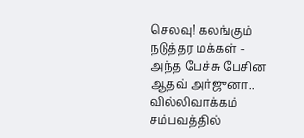செலவு! கலங்கும் நடுத்தர மக்கள் -
அந்த பேச்சு பேசின ஆதவ் அர்ஜுனா.. வில்லிவாக்கம் சம்பவத்தில்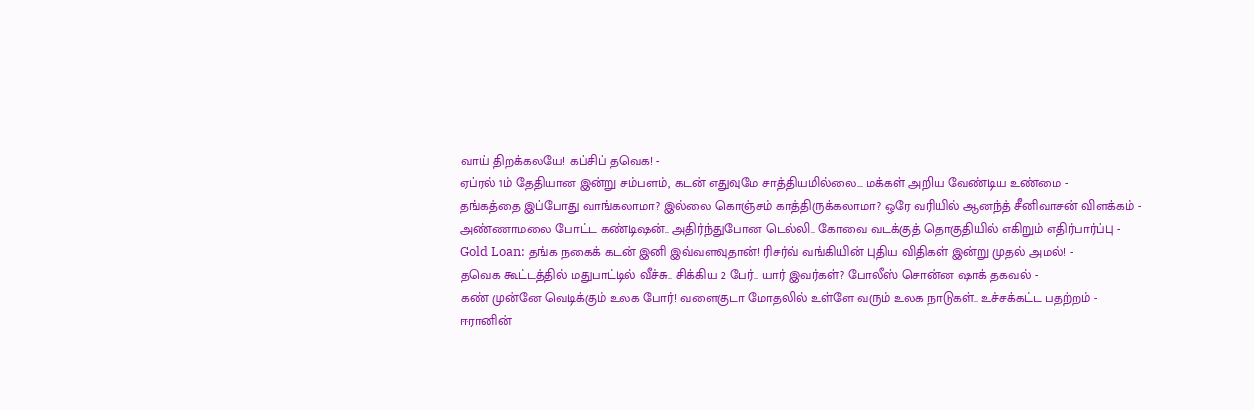வாய் திறக்கலயே! கப்சிப் தவெக! -
ஏப்ரல் 1ம் தேதியான இன்று சம்பளம், கடன் எதுவுமே சாத்தியமில்லை... மக்கள் அறிய வேண்டிய உண்மை -
தங்கத்தை இப்போது வாங்கலாமா? இல்லை கொஞ்சம் காத்திருக்கலாமா? ஒரே வரியில் ஆனந்த் சீனிவாசன் விளக்கம் -
அண்ணாமலை போட்ட கண்டிஷன்.. அதிர்ந்துபோன டெல்லி.. கோவை வடக்குத் தொகுதியில் எகிறும் எதிர்பார்ப்பு -
Gold Loan: தங்க நகைக் கடன் இனி இவ்வளவுதான்! ரிசர்வ் வங்கியின் புதிய விதிகள் இன்று முதல் அமல்! -
தவெக கூட்டத்தில் மதுபாட்டில் வீச்சு.. சிக்கிய 2 பேர்.. யார் இவர்கள்? போலீஸ் சொன்ன ஷாக் தகவல் -
கண் முன்னே வெடிக்கும் உலக போர்! வளைகுடா மோதலில் உள்ளே வரும் உலக நாடுகள்.. உச்சக்கட்ட பதற்றம் -
ஈரானின்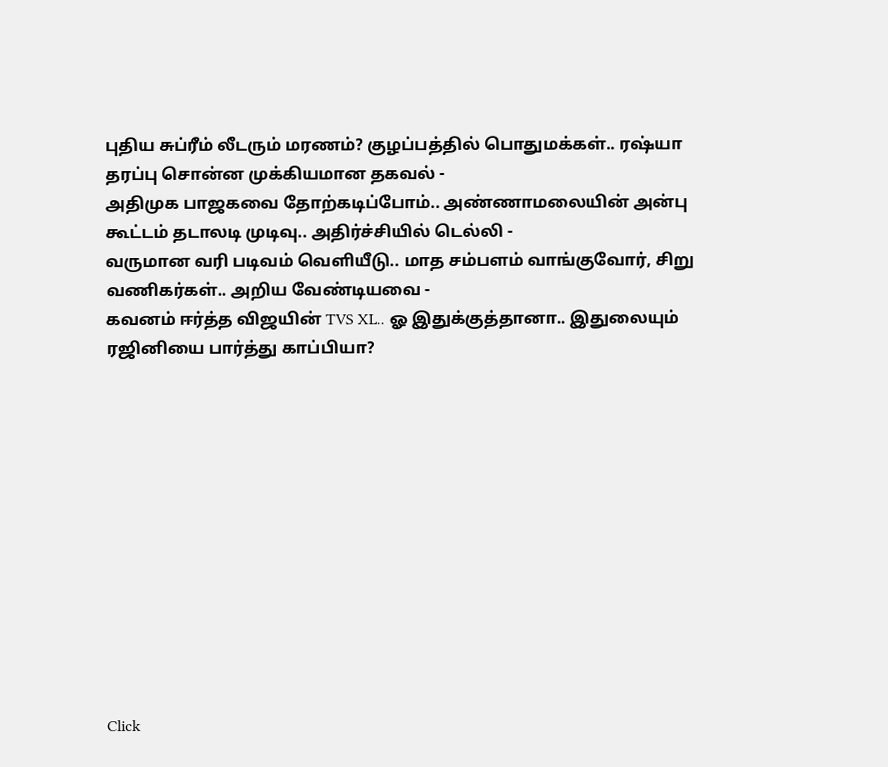புதிய சுப்ரீம் லீடரும் மரணம்? குழப்பத்தில் பொதுமக்கள்.. ரஷ்யா தரப்பு சொன்ன முக்கியமான தகவல் -
அதிமுக பாஜகவை தோற்கடிப்போம்.. அண்ணாமலையின் அன்பு கூட்டம் தடாலடி முடிவு.. அதிர்ச்சியில் டெல்லி -
வருமான வரி படிவம் வெளியீடு.. மாத சம்பளம் வாங்குவோர், சிறு வணிகர்கள்.. அறிய வேண்டியவை -
கவனம் ஈர்த்த விஜயின் TVS XL.. ஓ இதுக்குத்தானா.. இதுலையும் ரஜினியை பார்த்து காப்பியா?












Click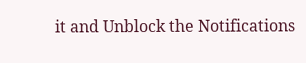it and Unblock the Notifications